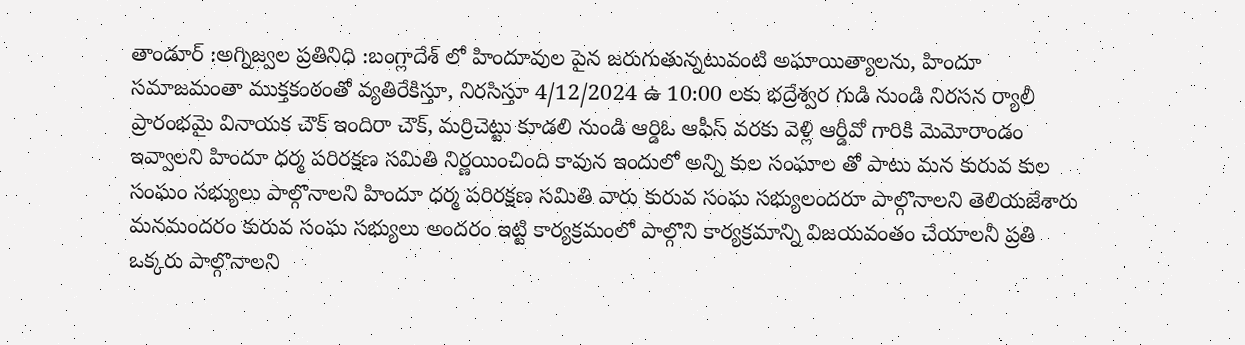తాండూర్ :అగ్నిజ్వల ప్రతినిధి :బంగ్లాదేశ్ లో హిందూవుల పైన జరుగుతున్నటువంటి అఘాయిత్యాలను, హిందూ సమాజమంతా ముక్తకంఠంతో వ్యతిరేకిస్తూ, నిరసిస్తూ 4/12/2024 ఉ 10:00 లకు భద్రేశ్వర గుడి నుండి నిరసన ర్యాలీ ప్రారంభమై వినాయక చౌక్ ఇందిరా చౌక్, మర్రిచెట్టు కూడలి నుండి ఆర్డిఓ ఆఫీస్ వరకు వెళ్లి ఆర్డీవో గారికి మెమోరాండం ఇవ్వాలని హిందూ ధర్మ పరిరక్షణ సమితి నిర్ణయించింది కావున ఇందులో అన్ని కుల సంఘాల తో పాటు మన కురువ కుల సంఘం సభ్యులు పాల్గొనాలని హిందూ ధర్మ పరిరక్షణ సమితి వారు కురువ సంఘ సభ్యులందరూ పాల్గొనాలని తెలియజేశారు మనమందరం కురువ సంఘ సభ్యులు అందరం ఇట్టి కార్యక్రమంలో పాల్గొని కార్యక్రమాన్ని విజయవంతం చేయాలనీ ప్రతి ఒక్కరు పాల్గొనాలని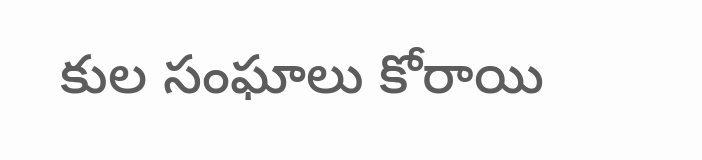కుల సంఘాలు కోరాయి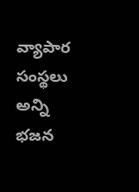వ్యాపార సంస్థలు అన్ని భజన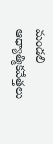మండలి ఆధ్యాత్మికవేత్తలు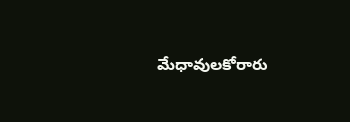మేధావులకోరారు